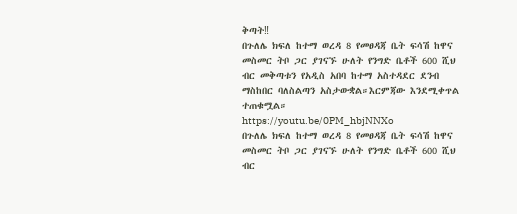ቅጣት‼
በጉለሌ ክፍለ ከተማ ወረዳ 8 የመፀዳጃ ቤት ፍሳሽ ከዋና መስመር ትቦ ጋር ያገናኙ ሁለት የንግድ ቤቶች 600 ሺህ ብር መቅጣቱን የአዲስ አበባ ከተማ አስተዳደር ደንብ ማስከበር ባለስልጣን አስታውቋል።እርምጃው እንደሚቀጥል ተጠቁሟል።
https://youtu.be/0PM_hbjNNXo
በጉለሌ ክፍለ ከተማ ወረዳ 8 የመፀዳጃ ቤት ፍሳሽ ከዋና መስመር ትቦ ጋር ያገናኙ ሁለት የንግድ ቤቶች 600 ሺህ ብር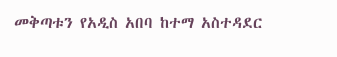መቅጣቱን የአዲስ አበባ ከተማ አስተዳደር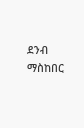ደንብ ማስከበር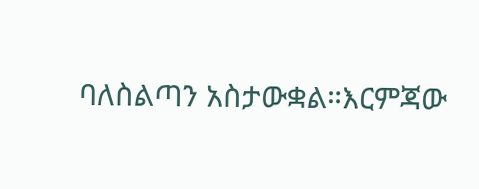ባለስልጣን አስታውቋል።እርምጃው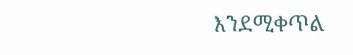እንደሚቀጥል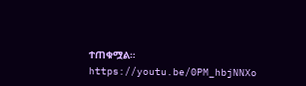ተጠቁሟል።
https://youtu.be/0PM_hbjNNXo